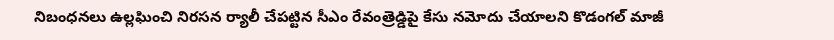నిబంధనలు ఉల్లఘించి నిరసన ర్యాలీ చేపట్టిన సీఎం రేవంత్రెడ్డిపై కేసు నమోదు చేయాలని కొడంగల్ మాజీ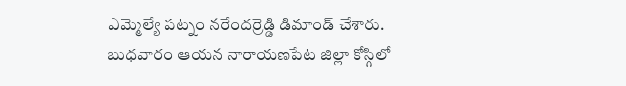ఎమ్మెల్యే పట్నం నరేందర్రెడ్డి డిమాండ్ చేశారు. బుధవారం ఆయన నారాయణపేట జిల్లా కోస్గిలో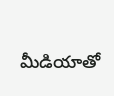మీడియాతో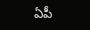ఏపీ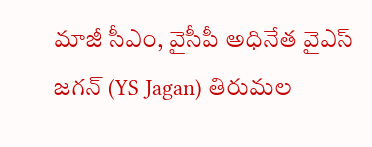మాజీ సీఎం, వైసీపీ అధినేత వైఎస్ జగన్ (YS Jagan) తిరుమల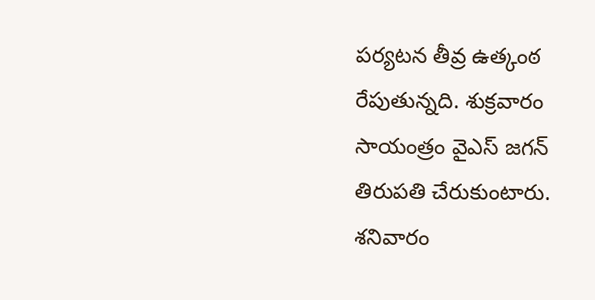పర్యటన తీవ్ర ఉత్కంఠ రేపుతున్నది. శుక్రవారం సాయంత్రం వైఎస్ జగన్ తిరుపతి చేరుకుంటారు. శనివారం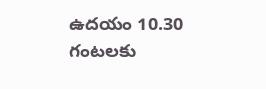ఉదయం 10.30 గంటలకు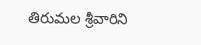తిరుమల శ్రీవారిని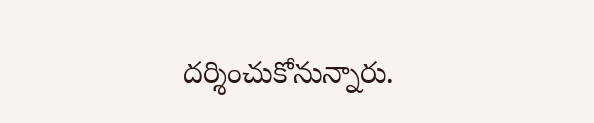దర్శించుకోనున్నారు.